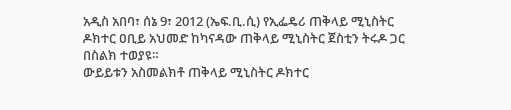አዲስ አበባ፣ ሰኔ 9፣ 2012 (ኤፍ.ቢ.ሲ) የኢፌዴሪ ጠቅላይ ሚኒስትር ዶክተር ዐቢይ አህመድ ከካናዳው ጠቅላይ ሚኒስትር ጀስቲን ትሩዶ ጋር በስልክ ተወያዩ።
ውይይቱን አስመልክቶ ጠቅላይ ሚኒስትር ዶክተር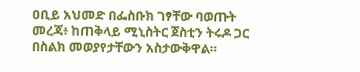ዐቢይ አህመድ በፌስቡክ ገፃቸው ባወጡት መረጃ፥ ከጠቅላይ ሚኒስትር ጀስቲን ትሩዶ ጋር በስልክ መወያየታቸውን አስታውቅዋል።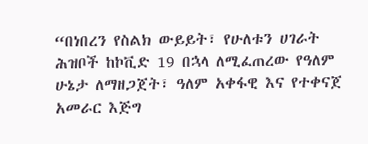“በነበረን የስልክ ውይይት፣ የሁለቱን ሀገራት ሕዝቦች ከኮቪድ 19 በኋላ ለሚፈጠረው የዓለም ሁኔታ ለማዘጋጀት፣ ዓለም አቀፋዊ እና የተቀናጀ አመራር እጅግ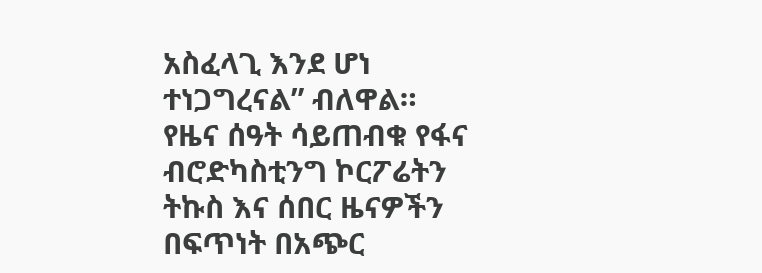አስፈላጊ እንደ ሆነ ተነጋግረናል” ብለዋል።
የዜና ሰዓት ሳይጠብቁ የፋና ብሮድካስቲንግ ኮርፖሬትን ትኩስ እና ሰበር ዜናዎችን በፍጥነት በአጭር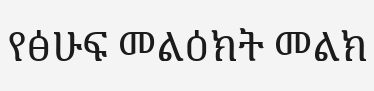የፅሁፍ መልዕክት መልክ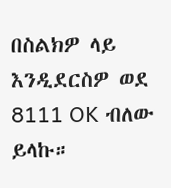በስልክዎ ላይ እንዲደርስዎ ወደ 8111 OK ብለው ይላኩ።